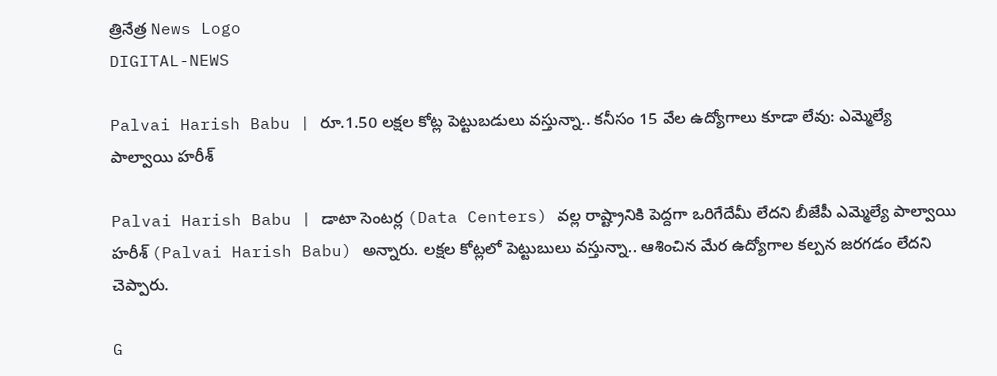త్రినేత్ర News Logo
DIGITAL-NEWS

Palvai Harish Babu | రూ.1.50 ల‌క్షల కోట్ల పెట్టుబ‌డులు వ‌స్తున్నా.. క‌నీసం 15 వేల ఉద్యోగాలు కూడా లేవు: ఎమ్మెల్యే పాల్వాయి హ‌రీశ్

Palvai Harish Babu | డాటా సెంట‌ర్ల (Data Centers) వ‌ల్ల రాష్ట్రానికి పెద్ద‌గా ఒరిగేదేమీ లేద‌ని బీజేపీ ఎమ్మెల్యే పాల్వాయి హ‌రీశ్ (Palvai Harish Babu) అన్నారు. ల‌క్ష‌ల కోట్ల‌లో పెట్టుబులు వ‌స్తున్నా.. ఆశించిన మేర ఉద్యోగాల క‌ల్ప‌న జ‌ర‌గ‌డం లేద‌ని చెప్పారు.

G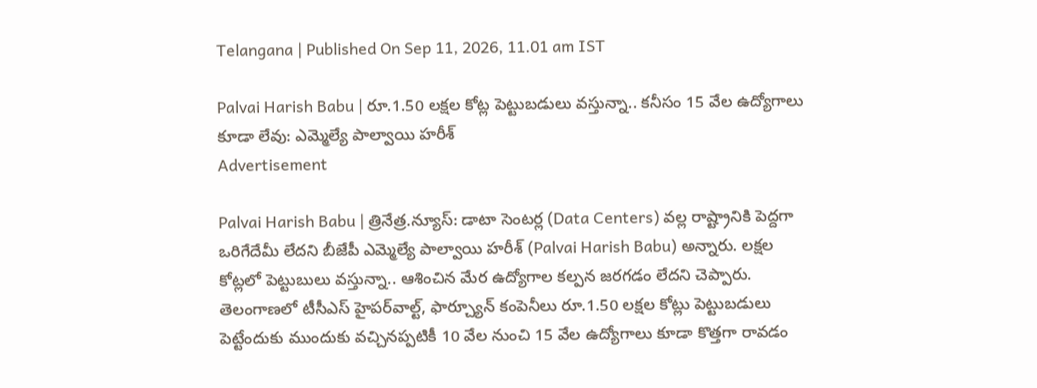Telangana | Published On Sep 11, 2026, 11.01 am IST

Palvai Harish Babu | రూ.1.50 ల‌క్షల కోట్ల పెట్టుబ‌డులు వ‌స్తున్నా.. క‌నీసం 15 వేల ఉద్యోగాలు కూడా లేవు: ఎమ్మెల్యే పాల్వాయి హ‌రీశ్
Advertisement

Palvai Harish Babu | త్రినేత్ర‌.న్యూస్‌: డాటా సెంట‌ర్ల (Data Centers) వ‌ల్ల రాష్ట్రానికి పెద్ద‌గా ఒరిగేదేమీ లేద‌ని బీజేపీ ఎమ్మెల్యే పాల్వాయి హ‌రీశ్ (Palvai Harish Babu) అన్నారు. ల‌క్ష‌ల కోట్ల‌లో పెట్టుబులు వ‌స్తున్నా.. ఆశించిన మేర ఉద్యోగాల క‌ల్ప‌న జ‌ర‌గ‌డం లేద‌ని చెప్పారు. తెలంగాణ‌లో టీసీఎస్ హైప‌ర్‌వాల్ట్‌, ఫార్చ్యూన్ కంపెనీలు రూ.1.50 ల‌క్షల కోట్లు పెట్టుబ‌డులు పెట్టేందుకు ముందుకు వ‌చ్చిన‌ప్ప‌టికీ 10 వేల నుంచి 15 వేల ఉద్యోగాలు కూడా కొత్త‌గా రావ‌డం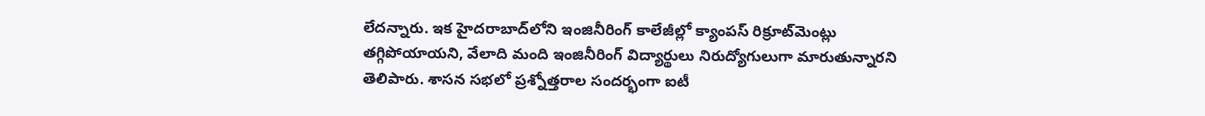లేద‌న్నారు. ఇక హైద‌రాబాద్‌లోని ఇంజినీరింగ్ కాలేజీల్లో క్యాంప‌స్ రిక్రూట్‌మెంట్లు త‌గ్గిపోయాయ‌ని, వేలాది మంది ఇంజినీరింగ్ విద్యార్థులు నిరుద్యోగులుగా మారుతున్నార‌ని తెలిపారు. శాస‌న స‌భ‌లో ప్ర‌శ్నోత్త‌రాల సంద‌ర్భంగా ఐటీ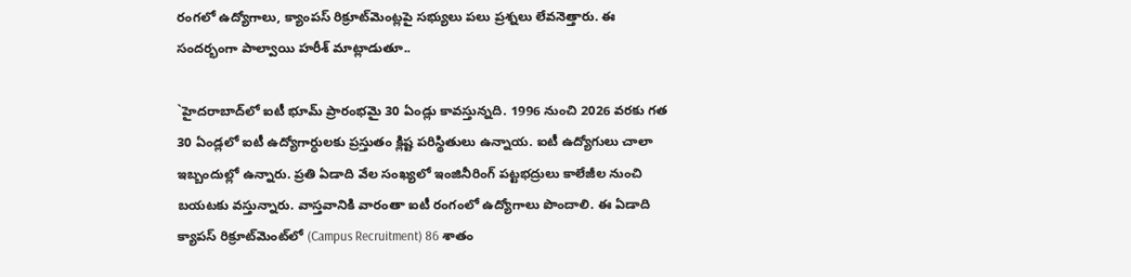రంగ‌లో ఉద్యోగాలు, క్యాంప‌స్ రిక్రూట్‌మెంట్ల‌పై స‌భ్యులు ప‌లు ప్ర‌శ్న‌లు లేవ‌నెత్తారు. ఈ సంద‌ర్భంగా పాల్వాయి హ‌రీశ్ మాట్లాడుతూ..

`హైద‌రాబాద్‌లో ఐటీ భూమ్ ప్రారంభ‌మై 30 ఏండ్లు కావస్తున్న‌ది. 1996 నుంచి 2026 వ‌ర‌కు గ‌త 30 ఏండ్ల‌లో ఐటీ ఉద్యోగార్ధుల‌కు ప్ర‌స్తుతం క్లిష్ట ప‌రిస్థితులు ఉన్నాయ‌. ఐటీ ఉద్యోగులు చాలా ఇబ్బందుల్లో ఉన్నారు. ప్ర‌తి ఏడాది వేల సంఖ్య‌లో ఇంజినీరింగ్ ప‌ట్ట‌భ‌ద్రులు కాలేజీల నుంచి బ‌య‌ట‌కు వ‌స్తున్నారు. వాస్త‌వానికి వారంతా ఐటీ రంగంలో ఉద్యోగాలు పొందాలి. ఈ ఏడాది క్యాప‌స్ రిక్రూట్‌మెంట్‌లో (Campus Recruitment) 86 శాతం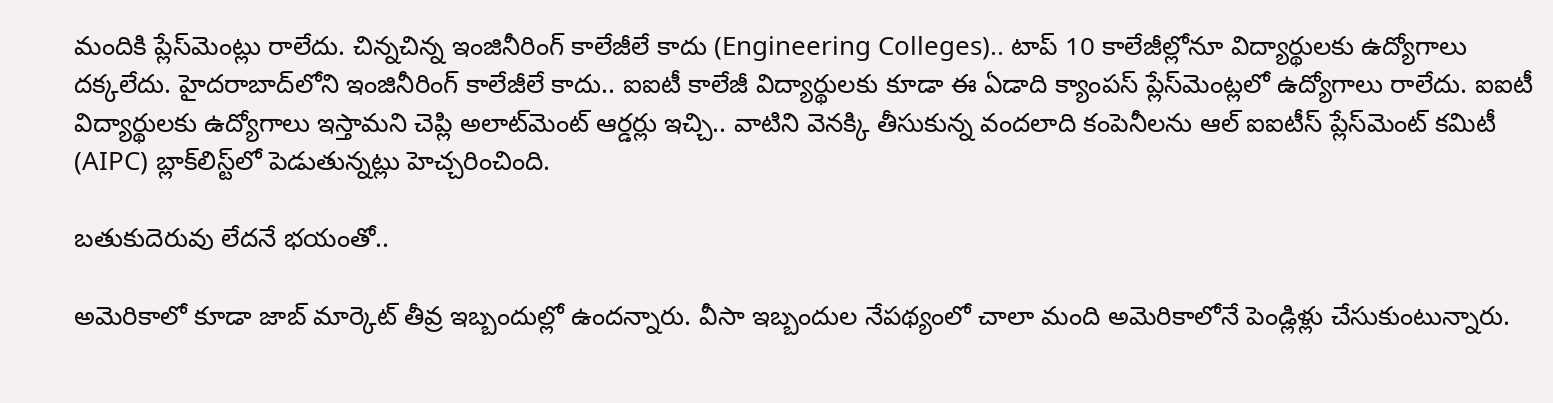మందికి ప్లేస్‌మెంట్లు రాలేదు. చిన్న‌చిన్న ఇంజినీరింగ్ కాలేజీలే కాదు (Engineering Colleges).. టాప్ 10 కాలేజీల్లోనూ విద్యార్థుల‌కు ఉద్యోగాలు ద‌క్క‌లేదు. హైద‌రాబాద్‌లోని ఇంజినీరింగ్ కాలేజీలే కాదు.. ఐఐటీ కాలేజీ విద్యార్థుల‌కు కూడా ఈ ఏడాది క్యాంప‌స్ ప్లేస్‌మెంట్ల‌లో ఉద్యోగాలు రాలేదు. ఐఐటీ విద్యార్థుల‌కు ఉద్యోగాలు ఇస్తామ‌ని చెప్లి అలాట్‌మెంట్ ఆర్డ‌ర్లు ఇచ్చి.. వాటిని వెన‌క్కి తీసుకున్న వందలాది కంపెనీల‌ను ఆల్ ఐఐటీస్ ప్లేస్‌మెంట్ క‌మిటీ (AIPC) బ్లాక్‌లిస్ట్‌లో పెడుతున్న‌ట్లు హెచ్చ‌రించింది.

బ‌తుకుదెరువు లేద‌నే భ‌యంతో..

అమెరికాలో కూడా జాబ్ మార్కెట్ తీవ్ర ఇబ్బందుల్లో ఉంద‌న్నారు. వీసా ఇబ్బందుల నేప‌థ్యంలో చాలా మంది అమెరికాలోనే పెండ్లిళ్లు చేసుకుంటున్నారు.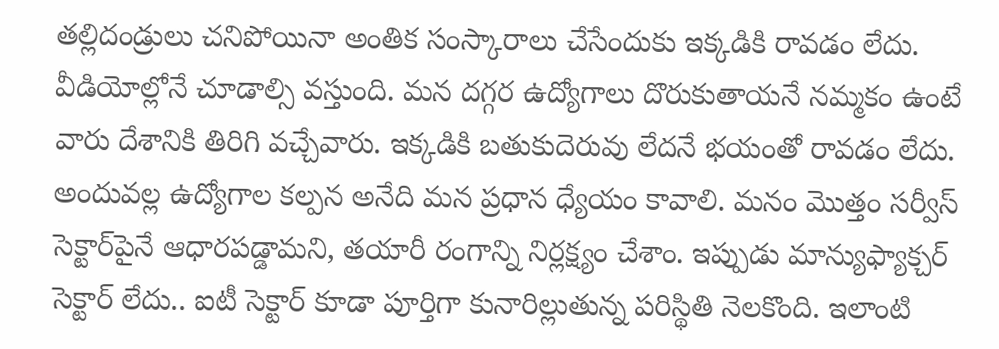త‌ల్లిదండ్రులు చ‌నిపోయినా అంతిక సంస్కారాలు చేసేందుకు ఇక్క‌డికి రావ‌డం లేదు. వీడియోల్లోనే చూడాల్సి వ‌స్తుంది. మ‌న ద‌గ్గ‌ర ఉద్యోగాలు దొరుకుతాయ‌నే న‌మ్మకం ఉంటే వారు దేశానికి తిరిగి వ‌చ్చేవారు. ఇక్క‌డికి బ‌తుకుదెరువు లేద‌నే భ‌యంతో రావ‌డం లేదు. అందువ‌ల్ల‌ ఉద్యోగాల క‌ల్ప‌న అనేది మ‌న ప్ర‌ధాన ధ్యేయం కావాలి. మ‌నం మొత్తం స‌ర్వీస్ సెక్టార్‌పైనే ఆధార‌ప‌డ్డామ‌ని, త‌యారీ రంగాన్ని నిర్ల‌క్ష్యం చేశాం. ఇప్పుడు మాన్యుఫ్యాక్చ‌ర్ సెక్టార్ లేదు.. ఐటీ సెక్టార్ కూడా పూర్తిగా కునారిల్లుతున్న ప‌రిస్థితి నెల‌కొంది. ఇలాంటి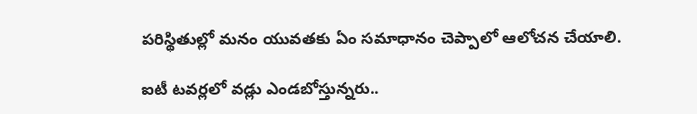ప‌రిస్థితుల్లో మ‌నం యువ‌త‌కు ఏం స‌మాధానం చెప్పాలో ఆలోచ‌న చేయాలి.

ఐటీ ట‌వ‌ర్ల‌లో వ‌డ్లు ఎండ‌బోస్తున్న‌రు..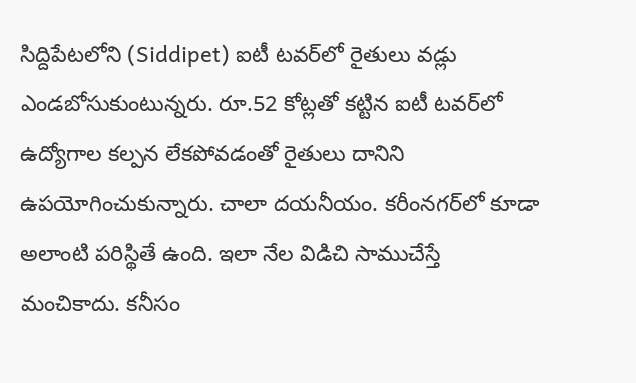సిద్దిపేట‌లోని (Siddipet) ఐటీ ట‌వ‌ర్‌లో రైతులు వడ్లు ఎండ‌బోసుకుంటున్న‌రు. రూ.52 కోట్ల‌తో క‌ట్టిన ఐటీ ట‌వ‌ర్‌లో ఉద్యోగాల క‌ల్ప‌న లేకపోవ‌డంతో రైతులు దానిని ఉప‌యోగించుకున్నారు. చాలా ద‌య‌నీయం. క‌రీంన‌గ‌ర్‌లో కూడా అలాంటి ప‌రిస్థితే ఉంది. ఇలా నేల విడిచి సాముచేస్తే మంచికాదు. క‌నీసం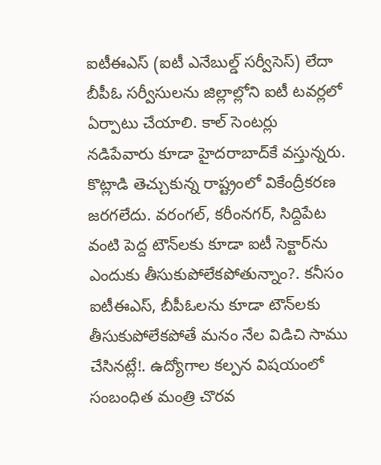ఐటీఈఎస్ (ఐటీ ఎనేబుల్డ్ స‌ర్వీసెస్‌) లేదా బీపీఓ స‌ర్వీసుల‌ను జిల్లాల్లోని ఐటీ ట‌వ‌ర్ల‌లో ఏర్పాటు చేయాలి. కాల్ సెంట‌ర్లు న‌డిపేవారు కూడా హైద‌రాబాద్‌కే వ‌స్తున్న‌రు. కొట్లాడి తెచ్చుకున్న రాష్ట్రంలో వికేంద్రీక‌ర‌ణ జ‌ర‌గ‌లేదు. వ‌రంగ‌ల్‌, క‌రీంన‌గ‌ర్‌, సిద్దిపేట వంటి పెద్ద టౌన్‌ల‌కు కూడా ఐటీ సెక్టార్‌ను ఎందుకు తీసుకుపోలేక‌పోతున్నాం?. క‌నీసం ఐటీఈఎస్‌, బీపీఓల‌ను కూడా టౌన్‌ల‌కు తీసుకుపోలేక‌పోతే మ‌నం నేల విడిచి సాము చేసిన‌ట్లే!. ఉద్యోగాల క‌ల్ప‌న విష‌యంలో సంబంధిత మంత్రి చొర‌వ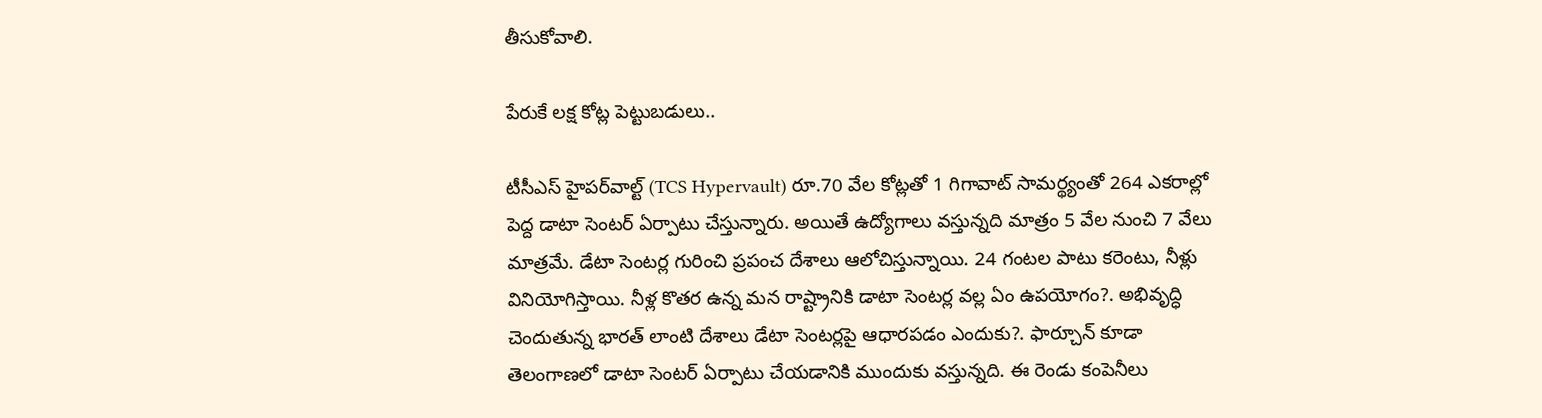తీసుకోవాలి.

పేరుకే ల‌క్ష కోట్ల పెట్టుబ‌డులు..

టీసీఎస్ హైప‌ర్‌వాల్ట్ (TCS Hypervault) రూ.70 వేల‌ కోట్లతో 1 గిగావాట్ సామ‌ర్థ్యంతో 264 ఎక‌రాల్లో పెద్ద‌ డాటా సెంట‌ర్ ఏర్పాటు చేస్తున్నారు. అయితే ఉద్యోగాలు వ‌స్తున్న‌ది మాత్రం 5 వేల‌ నుంచి 7 వేలు మాత్ర‌మే. డేటా సెంట‌ర్ల గురించి ప్ర‌పంచ దేశాలు ఆలోచిస్తున్నాయి. 24 గంట‌ల పాటు క‌రెంటు, నీళ్లు వినియోగిస్తాయి. నీళ్ల కొత‌ర ఉన్న మ‌న రాష్ట్రానికి డాటా సెంట‌ర్ల వ‌ల్ల ఏం ఉప‌యోగం?. అభివృద్ధి చెందుతున్న భార‌త్ లాంటి దేశాలు డేటా సెంట‌ర్ల‌పై ఆధార‌ప‌డం ఎందుకు?. ఫార్చూన్ కూడా తెలంగాణ‌లో డాటా సెంట‌ర్ ఏర్పాటు చేయ‌డానికి ముందుకు వ‌స్తున్న‌ది. ఈ రెండు కంపెనీలు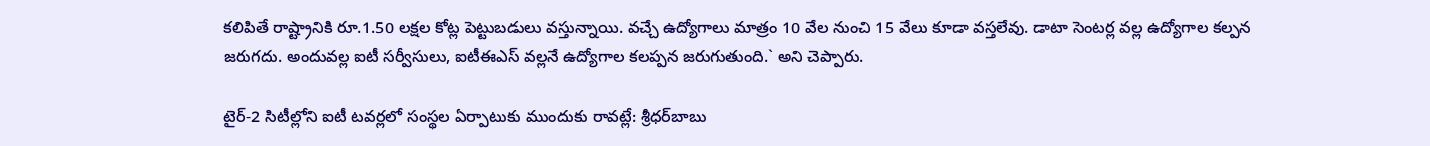క‌లిపితే రాష్ట్రానికి రూ.1.50 ల‌క్ష‌ల కోట్ల పెట్టుబ‌డులు వ‌స్తున్నాయి. వ‌చ్చే ఉద్యోగాలు మాత్రం 10 వేల నుంచి 15 వేలు కూడా వ‌స్త‌లేవు. డాటా సెంట‌ర్ల వ‌ల్ల ఉద్యోగాల క‌ల్ప‌న జ‌రుగ‌దు. అందువ‌ల్ల ఐటీ స‌ర్వీసులు, ఐటీఈఎస్ వ‌ల్ల‌నే ఉద్యోగాల క‌ల‌ప్ప‌న జ‌రుగుతుంది.` అని చెప్పారు.

టైర్‌-2 సిటీల్లోని ఐటీ టవర్లలో సంస్థల ఏర్పాటుకు ముందుకు రావట్లే: శ్రీధర్‌బాబు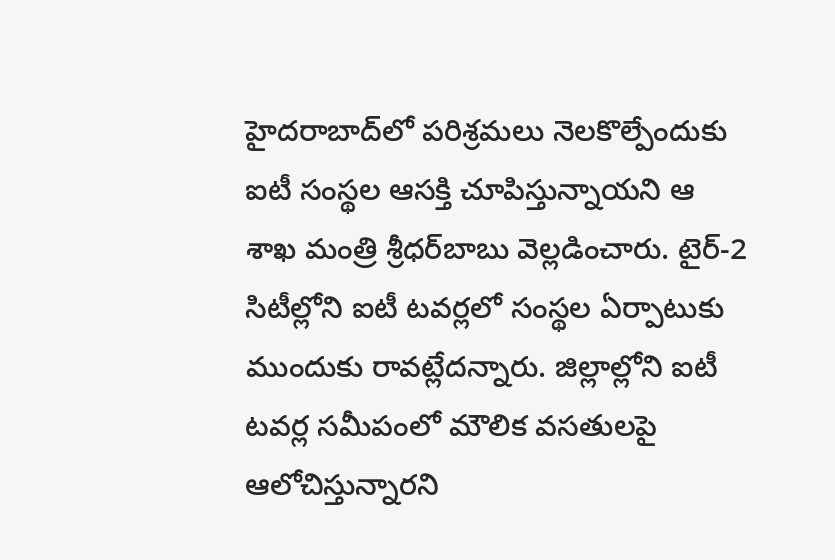హైదరాబాద్‌లో పరిశ్రమలు నెలకొల్పేందుకు ఐటీ సంస్థల ఆసక్తి చూపిస్తున్నాయని ఆ శాఖ మంత్రి శ్రీధర్‌బాబు వెల్లడించారు. టైర్‌-2 సిటీల్లోని ఐటీ టవర్లలో సంస్థల ఏర్పాటుకు ముందుకు రావట్లేదన్నారు. జిల్లాల్లోని ఐటీ టవర్ల సమీపంలో మౌలిక వసతులపై ఆలోచిస్తున్నారని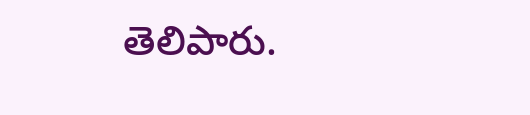తెలిపారు.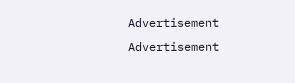Advertisement
Advertisement